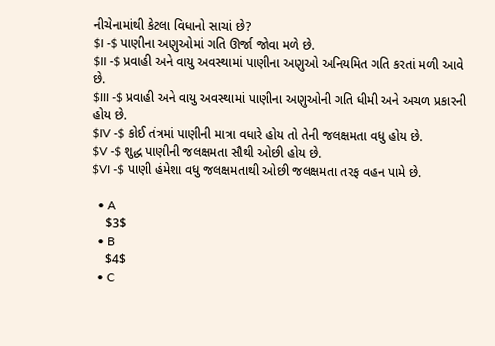નીચેનામાંથી કેટલા વિધાનો સાચાં છે?
$I -$ પાણીના અણુઓમાં ગતિ ઊર્જા જોવા મળે છે.
$II -$ પ્રવાહી અને વાયુ અવસ્થામાં પાણીના અણુઓ અનિયમિત ગતિ કરતાં મળી આવે છે.
$III -$ પ્રવાહી અને વાયુ અવસ્થામાં પાણીના અણુઓની ગતિ ધીમી અને અચળ પ્રકારની હોય છે.
$IV -$ કોઈ તંત્રમાં પાણીની માત્રા વધારે હોય તો તેની જલક્ષમતા વધુ હોય છે.
$V -$ શુદ્ધ પાણીની જલક્ષમતા સૌથી ઓછી હોય છે.
$VI -$ પાણી હંમેશા વધુ જલક્ષમતાથી ઓછી જલક્ષમતા તરફ વહન પામે છે.

  • A
    $3$
  • B
    $4$
  • C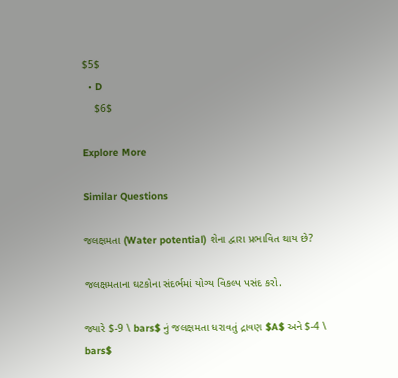$5$
  • D
    $6$

Explore More

Similar Questions

જલક્ષમતા (Water potential) શેના દ્વારા પ્રભાવિત થાય છે?

જલક્ષમતાના ઘટકોના સંદર્ભમાં યોગ્ય વિકલ્પ પસંદ કરો.

જ્યારે $-9 \ bars$ નું જલક્ષમતા ધરાવતું દ્રાવણ $A$ અને $-4 \ bars$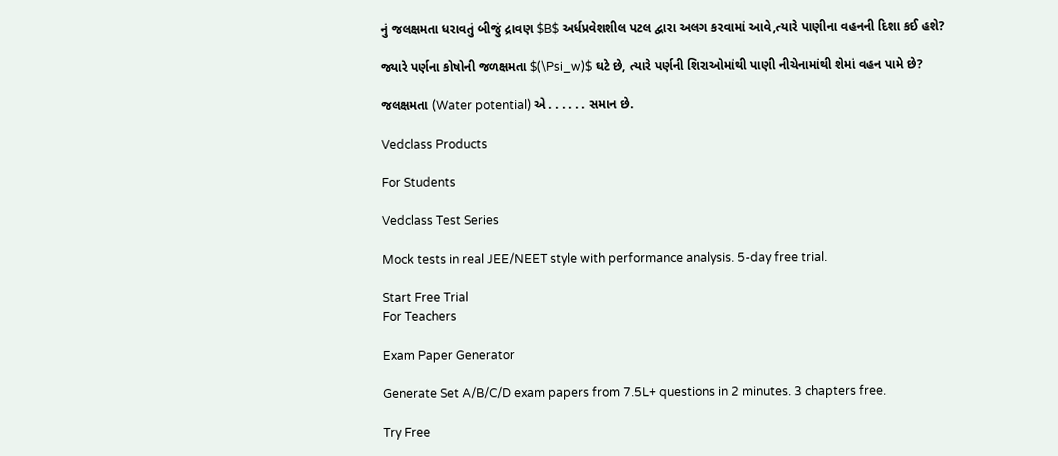નું જલક્ષમતા ધરાવતું બીજું દ્રાવણ $B$ અર્ધપ્રવેશશીલ પટલ દ્વારા અલગ કરવામાં આવે,ત્યારે પાણીના વહનની દિશા કઈ હશે?

જ્યારે પર્ણના કોષોની જળક્ષમતા $(\Psi_w)$ ઘટે છે, ત્યારે પર્ણની શિરાઓમાંથી પાણી નીચેનામાંથી શેમાં વહન પામે છે?

જલક્ષમતા (Water potential) એ . . . . . . સમાન છે.

Vedclass Products

For Students

Vedclass Test Series

Mock tests in real JEE/NEET style with performance analysis. 5-day free trial.

Start Free Trial
For Teachers

Exam Paper Generator

Generate Set A/B/C/D exam papers from 7.5L+ questions in 2 minutes. 3 chapters free.

Try Free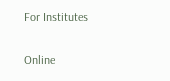For Institutes

Online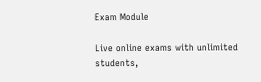Exam Module

Live online exams with unlimited students,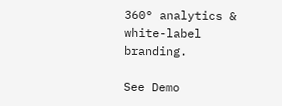360° analytics & white-label branding.

See Demo